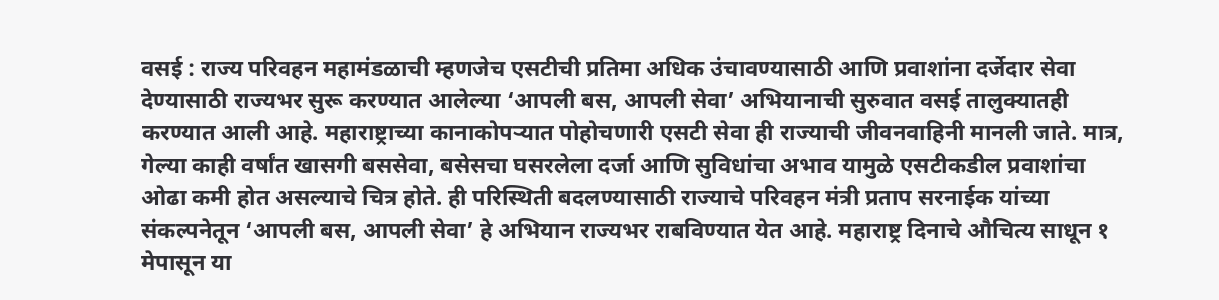वसई : राज्य परिवहन महामंडळाची म्हणजेच एसटीची प्रतिमा अधिक उंचावण्यासाठी आणि प्रवाशांना दर्जेदार सेवा देण्यासाठी राज्यभर सुरू करण्यात आलेल्या ‘आपली बस, आपली सेवा’ अभियानाची सुरुवात वसई तालुक्यातही करण्यात आली आहे. महाराष्ट्राच्या कानाकोपऱ्यात पोहोचणारी एसटी सेवा ही राज्याची जीवनवाहिनी मानली जाते. मात्र, गेल्या काही वर्षांत खासगी बससेवा, बसेसचा घसरलेला दर्जा आणि सुविधांचा अभाव यामुळे एसटीकडील प्रवाशांचा ओढा कमी होत असल्याचे चित्र होते. ही परिस्थिती बदलण्यासाठी राज्याचे परिवहन मंत्री प्रताप सरनाईक यांच्या संकल्पनेतून ‘आपली बस, आपली सेवा’ हे अभियान राज्यभर राबविण्यात येत आहे. महाराष्ट्र दिनाचे औचित्य साधून १ मेपासून या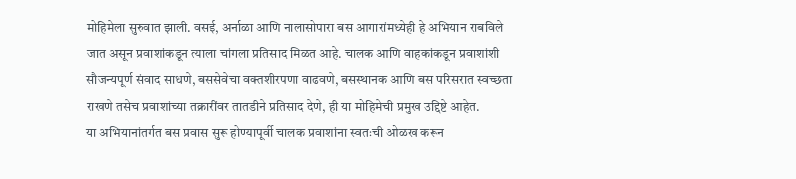मोहिमेला सुरुवात झाली. वसई, अर्नाळा आणि नालासोपारा बस आगारांमध्येही हे अभियान राबविले जात असून प्रवाशांकडून त्याला चांगला प्रतिसाद मिळत आहे. चालक आणि वाहकांकडून प्रवाशांशी सौजन्यपूर्ण संवाद साधणे, बससेवेचा वक्तशीरपणा वाढवणे, बसस्थानक आणि बस परिसरात स्वच्छता राखणे तसेच प्रवाशांच्या तक्रारींवर तातडीने प्रतिसाद देणे, ही या मोहिमेची प्रमुख उद्दिष्टे आहेत.
या अभियानांतर्गत बस प्रवास सुरू होण्यापूर्वी चालक प्रवाशांना स्वतःची ओळख करून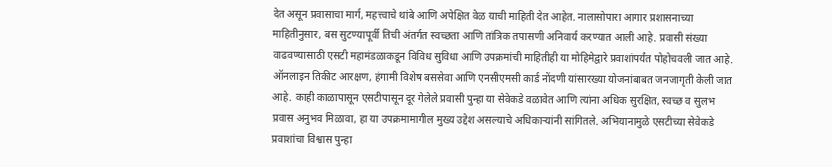देत असून प्रवासाचा मार्ग, महत्त्वाचे थांबे आणि अपेक्षित वेळ याची माहिती देत आहेत. नालासोपारा आगार प्रशासनाच्या माहितीनुसार, बस सुटण्यापूर्वी तिची अंतर्गत स्वच्छता आणि तांत्रिक तपासणी अनिवार्य करण्यात आली आहे. प्रवासी संख्या वाढवण्यासाठी एसटी महामंडळाकडून विविध सुविधा आणि उपक्रमांची माहितीही या मोहिमेद्वारे प्रवाशांपर्यंत पोहोचवली जात आहे. ऑनलाइन तिकीट आरक्षण, हंगामी विशेष बससेवा आणि एनसीएमसी कार्ड नोंदणी यांसारख्या योजनांबाबत जनजागृती केली जात आहे. काही काळापासून एसटीपासून दूर गेलेले प्रवासी पुन्हा या सेवेकडे वळावेत आणि त्यांना अधिक सुरक्षित, स्वच्छ व सुलभ प्रवास अनुभव मिळावा, हा या उपक्रमामागील मुख्य उद्देश असल्याचे अधिकाऱ्यांनी सांगितले. अभियानामुळे एसटीच्या सेवेकडे प्रवाशांचा विश्वास पुन्हा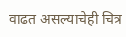वाढत असल्याचेही चित्र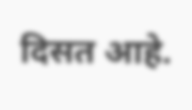दिसत आहे.